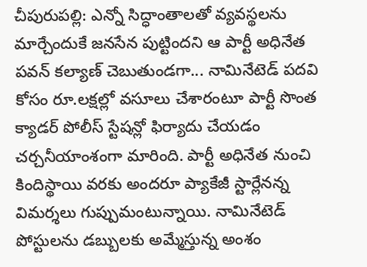చీపురుపల్లి: ఎన్నో సిద్ధాంతాలతో వ్యవస్థలను మార్చేందుకే జనసేన పుట్టిందని ఆ పార్టీ అధినేత పవన్ కల్యాణ్ చెబుతుండగా... నామినేటెడ్ పదవి కోసం రూ.లక్షల్లో వసూలు చేశారంటూ పార్టీ సొంత క్యాడర్ పోలీస్ స్టేషన్లో ఫిర్యాదు చేయడం చర్చనీయాంశంగా మారింది. పార్టీ అధినేత నుంచి కిందిస్థాయి వరకు అందరూ ప్యాకేజీ స్టార్లేనన్న విమర్శలు గుప్పుమంటున్నాయి. నామినేటెడ్ పోస్టులను డబ్బులకు అమ్మేస్తున్న అంశం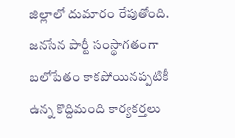జిల్లాలో దుమారం రేపుతోంది. జనసేన పార్టీ సంస్థాగతంగా బలోపేతం కాకపోయినప్పటికీ ఉన్న కొద్దిమంది కార్యకర్తలు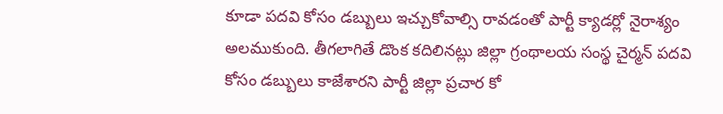కూడా పదవి కోసం డబ్బులు ఇచ్చుకోవాల్సి రావడంతో పార్టీ క్యాడర్లో నైరాశ్యం అలముకుంది. తీగలాగితే డొంక కదిలినట్లు జిల్లా గ్రంథాలయ సంస్థ చైర్మన్ పదవి కోసం డబ్బులు కాజేశారని పార్టీ జిల్లా ప్రచార కో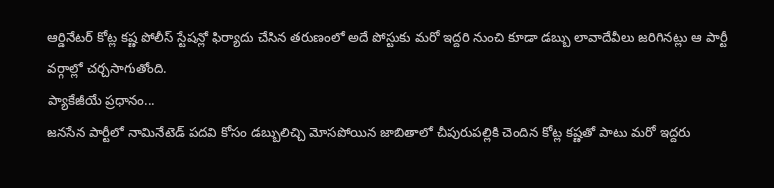ఆర్డినేటర్ కోట్ల కష్ణ పోలీస్ స్టేషన్లో ఫిర్యాదు చేసిన తరుణంలో అదే పోస్టుకు మరో ఇద్దరి నుంచి కూడా డబ్బు లావాదేవీలు జరిగినట్లు ఆ పార్టీ వర్గాల్లో చర్చసాగుతోంది.
ప్యాకేజీయే ప్రధానం...
జనసేన పార్టీలో నామినేటెడ్ పదవి కోసం డబ్బులిచ్చి మోసపోయిన జాబితాలో చీపురుపల్లికి చెందిన కోట్ల కష్ణతో పాటు మరో ఇద్దరు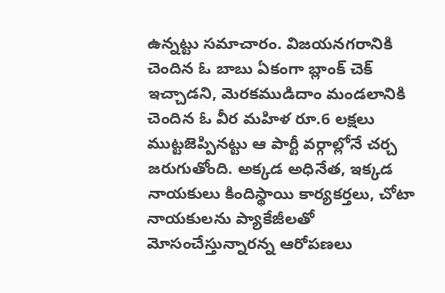ఉన్నట్టు సమాచారం. విజయనగరానికి చెందిన ఓ బాబు ఏకంగా బ్లాంక్ చెక్ ఇచ్చాడని, మెరకముడిదాం మండలానికి చెందిన ఓ వీర మహిళ రూ.6 లక్షలు ముట్టజెప్పినట్టు ఆ పార్టీ వర్గాల్లోనే చర్చ జరుగుతోంది. అక్కడ అధినేత, ఇక్కడ నాయకులు కిందిస్థాయి కార్యకర్తలు, చోటా నాయకులను ప్యాకేజీలతో మోసంచేస్తున్నారన్న ఆరోపణలు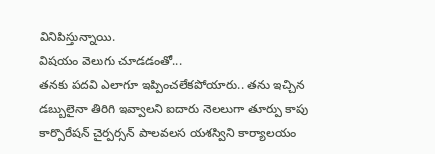వినిపిస్తున్నాయి.
విషయం వెలుగు చూడడంతో...
తనకు పదవి ఎలాగూ ఇప్పించలేకపోయారు.. తను ఇచ్చిన డబ్బులైనా తిరిగి ఇవ్వాలని ఐదారు నెలలుగా తూర్పు కాపు కార్పొరేషన్ చైర్పర్సన్ పాలవలస యశస్విని కార్యాలయం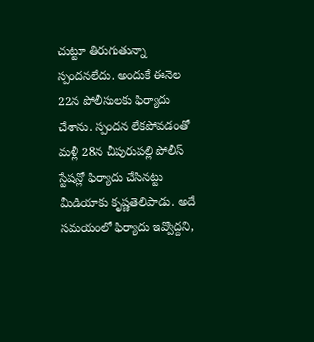చుట్టూ తిరుగుతున్నా స్పందనలేదు. అందుకే ఈనెల 22న పోలీసులకు ఫిర్యాదు చేశాను. స్పందన లేకపోవడంతో మళ్లీ 28న చీపురుపల్లి పోలీస్ స్టేషన్లో ఫిర్యాదు చేసినట్టు మీడియాకు కృష్ణతెలిపాడు. అదే సమయంలో ఫిర్యాదు ఇవ్వొద్దని,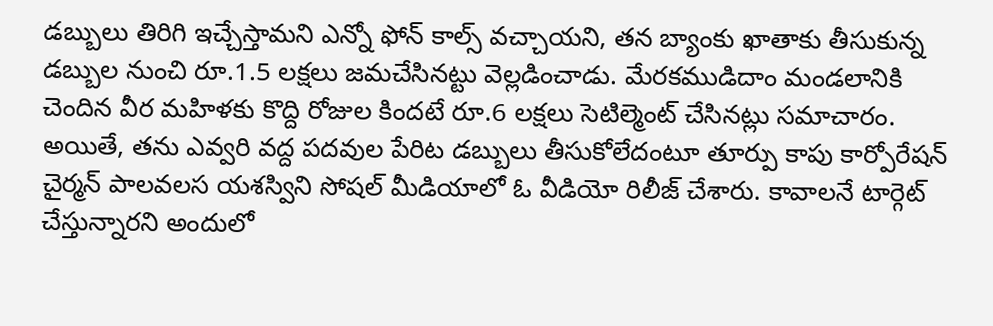డబ్బులు తిరిగి ఇచ్చేస్తామని ఎన్నో ఫోన్ కాల్స్ వచ్చాయని, తన బ్యాంకు ఖాతాకు తీసుకున్న డబ్బుల నుంచి రూ.1.5 లక్షలు జమచేసినట్టు వెల్లడించాడు. మేరకముడిదాం మండలానికి చెందిన వీర మహిళకు కొద్ది రోజుల కిందటే రూ.6 లక్షలు సెటిల్మెంట్ చేసినట్లు సమాచారం. అయితే, తను ఎవ్వరి వద్ద పదవుల పేరిట డబ్బులు తీసుకోలేదంటూ తూర్పు కాపు కార్పోరేషన్ చైర్మన్ పాలవలస యశస్విని సోషల్ మీడియాలో ఓ వీడియో రిలీజ్ చేశారు. కావాలనే టార్గెట్ చేస్తున్నారని అందులో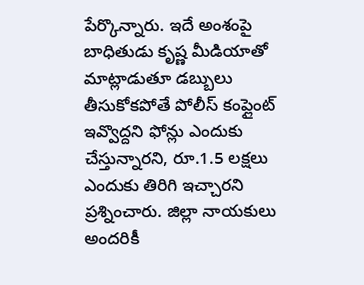పేర్కొన్నారు. ఇదే అంశంపై బాధితుడు కృష్ణ మీడియాతో మాట్లాడుతూ డబ్బులు తీసుకోకపోతే పోలీస్ కంప్లైంట్ ఇవ్వొద్దని ఫోన్లు ఎందుకు చేస్తున్నారని, రూ.1.5 లక్షలు ఎందుకు తిరిగి ఇచ్చారని ప్రశ్నించారు. జిల్లా నాయకులు అందరికీ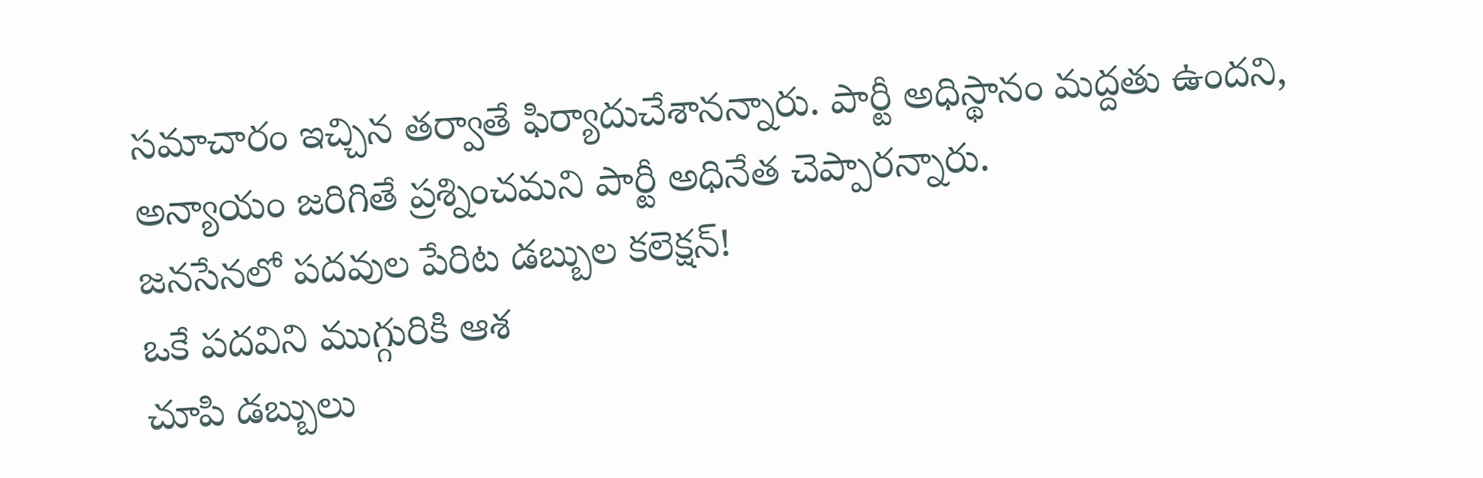సమాచారం ఇచ్చిన తర్వాతే ఫిర్యాదుచేశానన్నారు. పార్టీ అధిస్థానం మద్దతు ఉందని, అన్యాయం జరిగితే ప్రశ్నించమని పార్టీ అధినేత చెప్పారన్నారు.
జనసేనలో పదవుల పేరిట డబ్బుల కలెక్షన్!
ఒకే పదవిని ముగ్గురికి ఆశ
చూపి డబ్బులు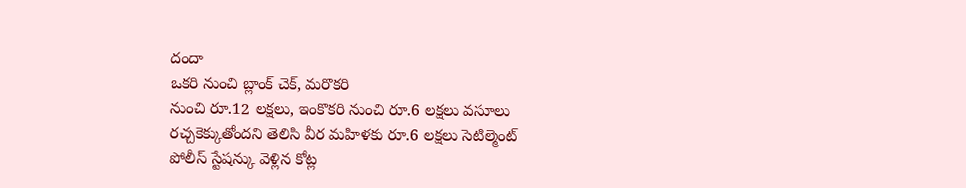దందా
ఒకరి నుంచి బ్లాంక్ చెక్, మరొకరి
నుంచి రూ.12 లక్షలు, ఇంకొకరి నుంచి రూ.6 లక్షలు వసూలు
రచ్చకెక్కుతోందని తెలిసి వీర మహిళకు రూ.6 లక్షలు సెటిల్మెంట్
పోలీస్ స్టేషన్కు వెళ్లిన కోట్ల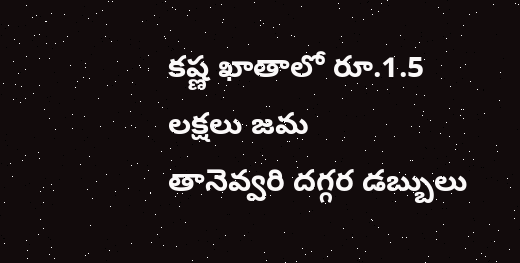కష్ణ ఖాతాలో రూ.1.5 లక్షలు జమ
తానెవ్వరి దగ్గర డబ్బులు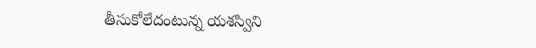తీసుకోలేదంటున్న యశస్విని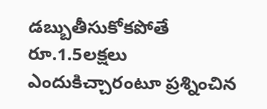డబ్బుతీసుకోకపోతే రూ.1.5లక్షలు
ఎందుకిచ్చారంటూ ప్రశ్నించిన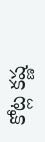కోట్ల కష్ణ